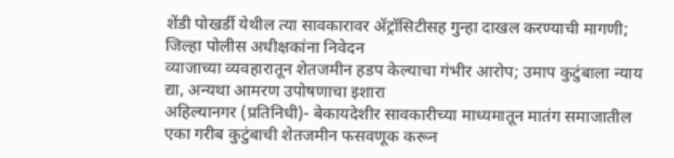शेंडी पोखर्डी येथील त्या सावकारावर ॲट्रॉसिटीसह गुन्हा दाखल करण्याची मागणी; जिल्हा पोलीस अधीक्षकांना निवेदन
व्याजाच्या व्यवहारातून शेतजमीन हडप केल्याचा गंभीर आरोप; उमाप कुटुंबाला न्याय द्या, अन्यथा आमरण उपोषणाचा इशारा
अहिल्यानगर (प्रतिनिधी)- बेकायदेशीर सावकारीच्या माध्यमातून मातंग समाजातील एका गरीब कुटुंबाची शेतजमीन फसवणूक करून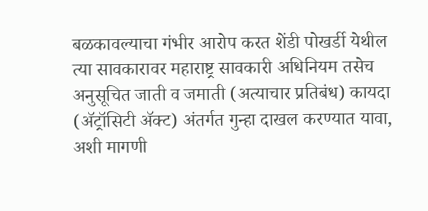बळकावल्याचा गंभीर आरोप करत शेंडी पोखर्डी येथील त्या सावकारावर महाराष्ट्र सावकारी अधिनियम तसेच अनुसूचित जाती व जमाती (अत्याचार प्रतिबंध) कायदा (ॲट्रॉसिटी ॲक्ट) अंतर्गत गुन्हा दाखल करण्यात यावा, अशी मागणी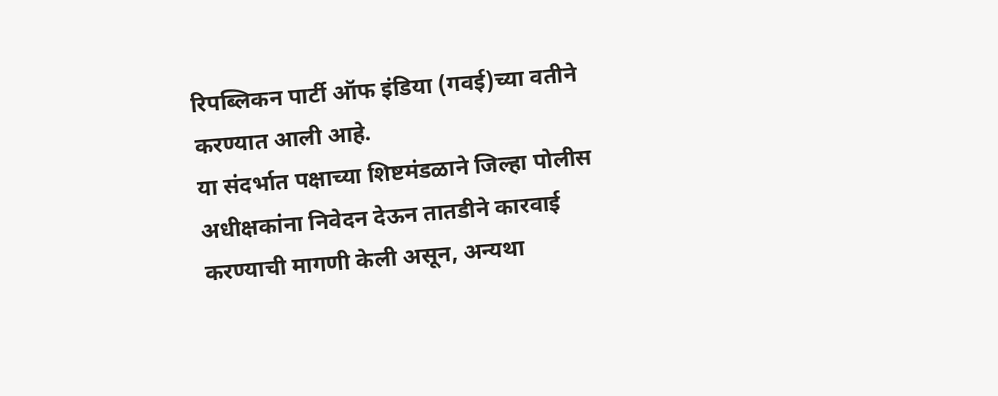रिपब्लिकन पार्टी ऑफ इंडिया (गवई)च्या वतीने करण्यात आली आहे.
या संदर्भात पक्षाच्या शिष्टमंडळाने जिल्हा पोलीस अधीक्षकांना निवेदन देऊन तातडीने कारवाई करण्याची मागणी केली असून, अन्यथा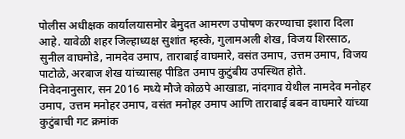पोलीस अधीक्षक कार्यालयासमोर बेमुदत आमरण उपोषण करण्याचा इशारा दिला आहे. यावेळी शहर जिल्हाध्यक्ष सुशांत म्हस्के, गुलामअली शेख, विजय शिरसाठ, सुनील वाघमोडे, नामदेव उमाप, ताराबाई वाघमारे, वसंत उमाप, उत्तम उमाप, विजय पाटोळे, अरबाज शेख यांच्यासह पीडित उमाप कुटुंबीय उपस्थित होते.
निवेदनानुसार, सन 2016 मध्ये मौजे कोळपे आखाडा, नांदगाव येथील नामदेव मनोहर उमाप, उत्तम मनोहर उमाप, वसंत मनोहर उमाप आणि ताराबाई बबन वाघमारे यांच्या कुटुंबाची गट क्रमांक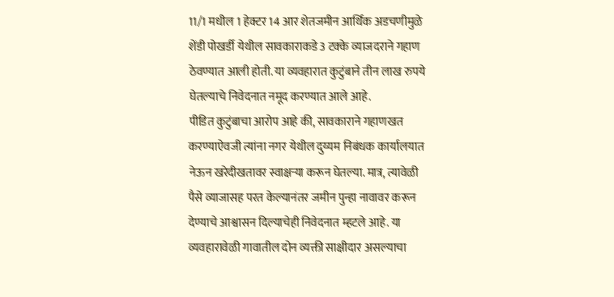11/1 मधील 1 हेक्टर 14 आर शेतजमीन आर्थिक अडचणीमुळे शेंडी पोखर्डी येथील सावकाराकडे 3 टक्के व्याजदराने गहाण ठेवण्यात आली होती. या व्यवहारात कुटुंबाने तीन लाख रुपये घेतल्याचे निवेदनात नमूद करण्यात आले आहे.
पीडित कुटुंबाचा आरोप आहे की, सावकाराने गहाणखत करण्याऐवजी त्यांना नगर येथील दुय्यम निबंधक कार्यालयात नेऊन खरेदीखतावर स्वाक्षऱ्या करून घेतल्या. मात्र, त्यावेळी पैसे व्याजासह परत केल्यानंतर जमीन पुन्हा नावावर करून देण्याचे आश्वासन दिल्याचेही निवेदनात म्हटले आहे. या व्यवहारावेळी गावातील दोन व्यक्ती साक्षीदार असल्याचा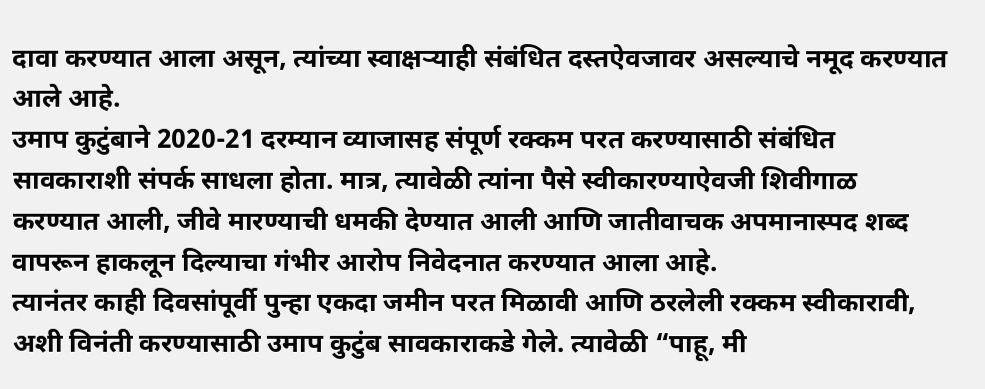दावा करण्यात आला असून, त्यांच्या स्वाक्षऱ्याही संबंधित दस्तऐवजावर असल्याचे नमूद करण्यात आले आहे.
उमाप कुटुंबाने 2020-21 दरम्यान व्याजासह संपूर्ण रक्कम परत करण्यासाठी संबंधित सावकाराशी संपर्क साधला होता. मात्र, त्यावेळी त्यांना पैसे स्वीकारण्याऐवजी शिवीगाळ करण्यात आली, जीवे मारण्याची धमकी देण्यात आली आणि जातीवाचक अपमानास्पद शब्द वापरून हाकलून दिल्याचा गंभीर आरोप निवेदनात करण्यात आला आहे.
त्यानंतर काही दिवसांपूर्वी पुन्हा एकदा जमीन परत मिळावी आणि ठरलेली रक्कम स्वीकारावी, अशी विनंती करण्यासाठी उमाप कुटुंब सावकाराकडे गेले. त्यावेळी “पाहू, मी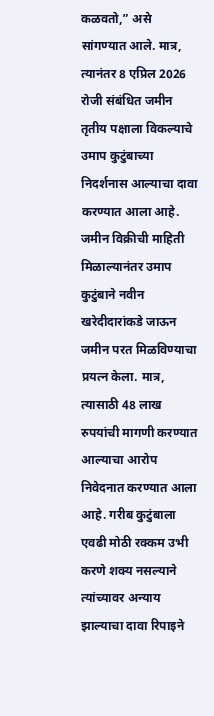कळवतो,” असे सांगण्यात आले. मात्र, त्यानंतर 8 एप्रिल 2026 रोजी संबंधित जमीन तृतीय पक्षाला विकल्याचे उमाप कुटुंबाच्या निदर्शनास आल्याचा दावा करण्यात आला आहे.
जमीन विक्रीची माहिती मिळाल्यानंतर उमाप कुटुंबाने नवीन खरेदीदारांकडे जाऊन जमीन परत मिळविण्याचा प्रयत्न केला. मात्र, त्यासाठी 48 लाख रुपयांची मागणी करण्यात आल्याचा आरोप निवेदनात करण्यात आला आहे. गरीब कुटुंबाला एवढी मोठी रक्कम उभी करणे शक्य नसल्याने त्यांच्यावर अन्याय झाल्याचा दावा रिपाइने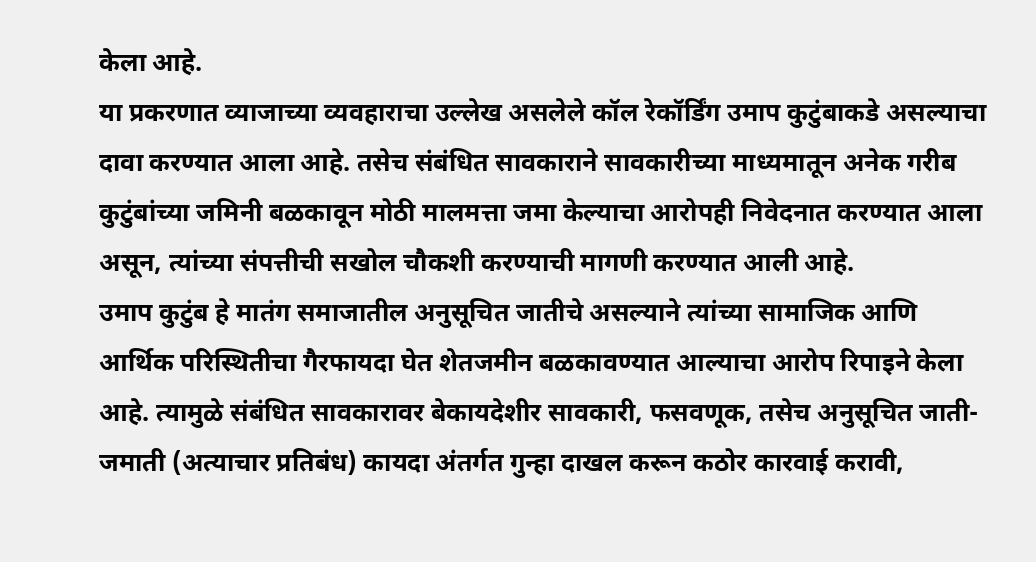केला आहे.
या प्रकरणात व्याजाच्या व्यवहाराचा उल्लेख असलेले कॉल रेकॉर्डिंग उमाप कुटुंबाकडे असल्याचा दावा करण्यात आला आहे. तसेच संबंधित सावकाराने सावकारीच्या माध्यमातून अनेक गरीब कुटुंबांच्या जमिनी बळकावून मोठी मालमत्ता जमा केल्याचा आरोपही निवेदनात करण्यात आला असून, त्यांच्या संपत्तीची सखोल चौकशी करण्याची मागणी करण्यात आली आहे.
उमाप कुटुंब हे मातंग समाजातील अनुसूचित जातीचे असल्याने त्यांच्या सामाजिक आणि आर्थिक परिस्थितीचा गैरफायदा घेत शेतजमीन बळकावण्यात आल्याचा आरोप रिपाइने केला आहे. त्यामुळे संबंधित सावकारावर बेकायदेशीर सावकारी, फसवणूक, तसेच अनुसूचित जाती-जमाती (अत्याचार प्रतिबंध) कायदा अंतर्गत गुन्हा दाखल करून कठोर कारवाई करावी,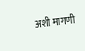अशी मागणी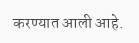करण्यात आली आहे.